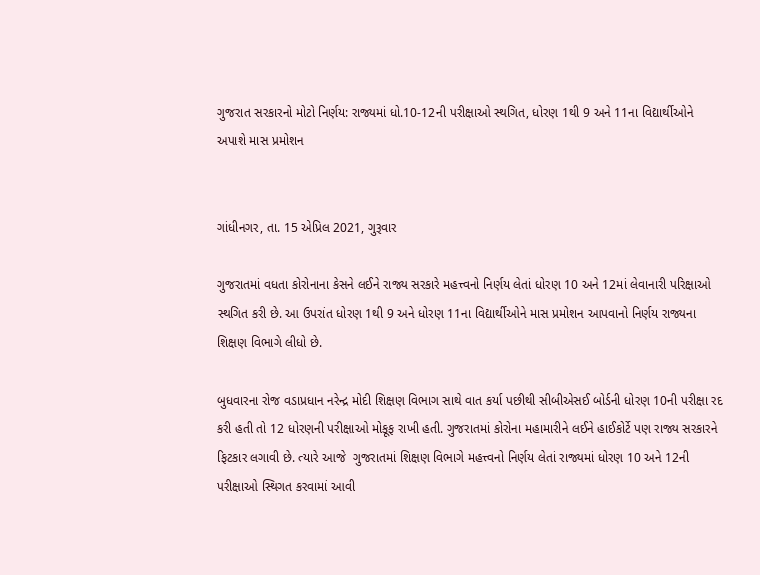ગુજરાત સરકારનો મોટો નિર્ણય: રાજ્યમાં ધો.10-12ની પરીક્ષાઓ સ્થગિત, ધોરણ 1થી 9 અને 11ના વિદ્યાર્થીઓને અપાશે માસ પ્રમોશન


ગાંધીનગર, તા. 15 એપ્રિલ 2021, ગુરૂવાર

ગુજરાતમાં વધતા કોરોનાના કેસને લઈને રાજ્ય સરકારે મહત્ત્વનો નિર્ણય લેતાં ધોરણ 10 અને 12માં લેવાનારી પરિક્ષાઓ સ્થગિત કરી છે. આ ઉપરાંત ધોરણ 1થી 9 અને ધોરણ 11ના વિદ્યાર્થીઓને માસ પ્રમોશન આપવાનો નિર્ણય રાજ્યના શિક્ષણ વિભાગે લીધો છે.

બુધવારના રોજ વડાપ્રધાન નરેન્દ્ર મોદી શિક્ષણ વિભાગ સાથે વાત કર્યા પછીથી સીબીએસઈ બોર્ડની ધોરણ 10ની પરીક્ષા રદ કરી હતી તો 12 ધોરણની પરીક્ષાઓ મોકૂફ રાખી હતી. ગુજરાતમાં કોરોના મહામારીને લઈને હાઈકોર્ટે પણ રાજ્ય સરકારને ફિટકાર લગાવી છે. ત્યારે આજે  ગુજરાતમાં શિક્ષણ વિભાગે મહત્ત્વનો નિર્ણય લેતાં રાજ્યમાં ધોરણ 10 અને 12ની પરીક્ષાઓ સ્થિગત કરવામાં આવી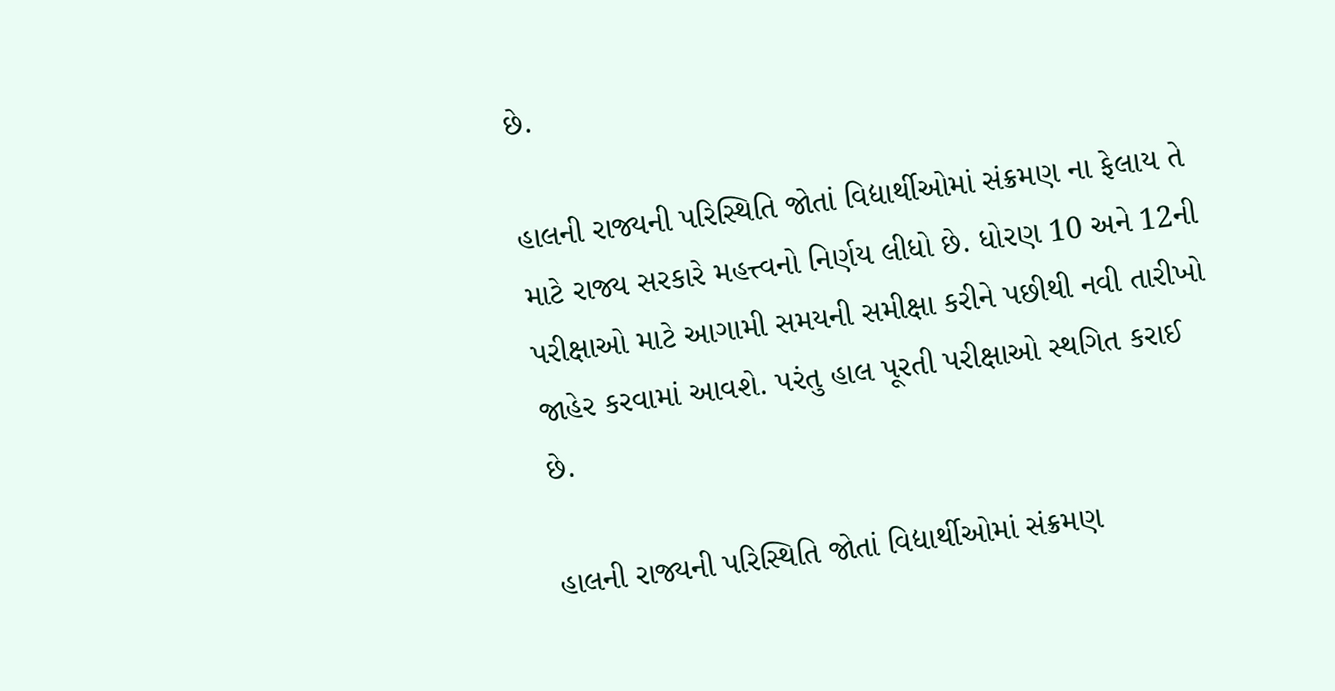છે.

હાલની રાજ્યની પરિસ્થિતિ જોતાં વિદ્યાર્થીઓમાં સંક્રમણ ના ફેલાય તે માટે રાજ્ય સરકારે મહત્ત્વનો નિર્ણય લીધો છે. ધોરણ 10 અને 12ની પરીક્ષાઓ માટે આગામી સમયની સમીક્ષા કરીને પછીથી નવી તારીખો જાહેર કરવામાં આવશે. પરંતુ હાલ પૂરતી પરીક્ષાઓ સ્થગિત કરાઈ છે.

હાલની રાજ્યની પરિસ્થિતિ જોતાં વિદ્યાર્થીઓમાં સંક્રમણ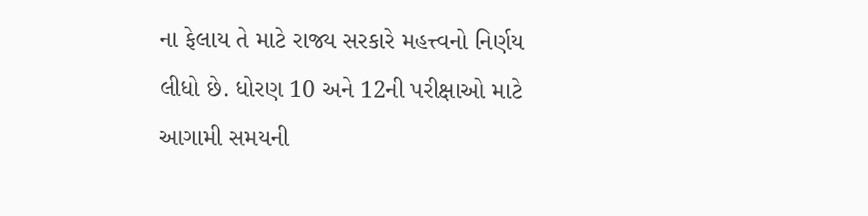ના ફેલાય તે માટે રાજ્ય સરકારે મહત્ત્વનો નિર્ણય લીધો છે. ધોરણ 10 અને 12ની પરીક્ષાઓ માટે આગામી સમયની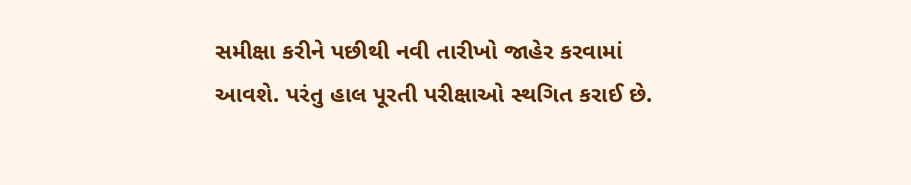સમીક્ષા કરીને પછીથી નવી તારીખો જાહેર કરવામાં આવશે. પરંતુ હાલ પૂરતી પરીક્ષાઓ સ્થગિત કરાઈ છે.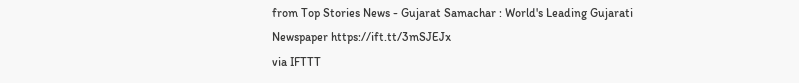from Top Stories News - Gujarat Samachar : World's Leading Gujarati Newspaper https://ift.tt/3mSJEJx
via IFTTT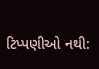ટિપ્પણીઓ નથી: